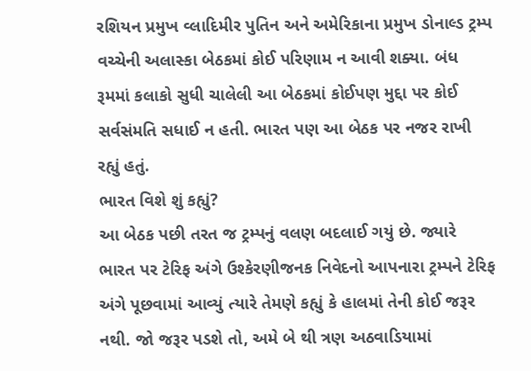રશિયન પ્રમુખ વ્લાદિમીર પુતિન અને અમેરિકાના પ્રમુખ ડોનાલ્ડ ટ્રમ્પ વચ્ચેની અલાસ્કા બેઠકમાં કોઈ પરિણામ ન આવી શક્યા. બંધ રૂમમાં કલાકો સુધી ચાલેલી આ બેઠકમાં કોઈપણ મુદ્દા પર કોઈ સર્વસંમતિ સધાઈ ન હતી. ભારત પણ આ બેઠક પર નજર રાખી રહ્યું હતું.
ભારત વિશે શું કહ્યું?
આ બેઠક પછી તરત જ ટ્રમ્પનું વલણ બદલાઈ ગયું છે. જ્યારે ભારત પર ટેરિફ અંગે ઉશ્કેરણીજનક નિવેદનો આપનારા ટ્રમ્પને ટેરિફ અંગે પૂછવામાં આવ્યું ત્યારે તેમણે કહ્યું કે હાલમાં તેની કોઈ જરૂર નથી. જો જરૂર પડશે તો, અમે બે થી ત્રણ અઠવાડિયામાં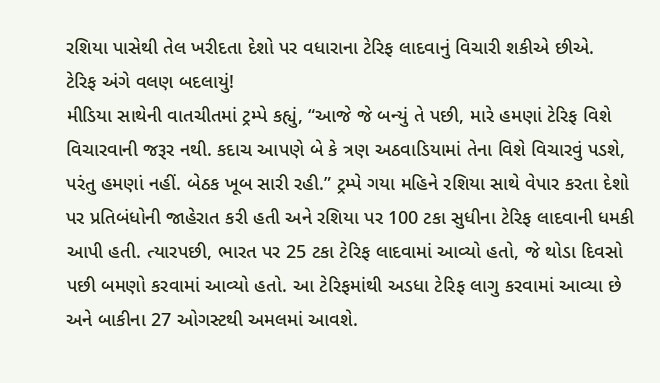રશિયા પાસેથી તેલ ખરીદતા દેશો પર વધારાના ટેરિફ લાદવાનું વિચારી શકીએ છીએ.
ટેરિફ અંગે વલણ બદલાયું!
મીડિયા સાથેની વાતચીતમાં ટ્રમ્પે કહ્યું, “આજે જે બન્યું તે પછી, મારે હમણાં ટેરિફ વિશે વિચારવાની જરૂર નથી. કદાચ આપણે બે કે ત્રણ અઠવાડિયામાં તેના વિશે વિચારવું પડશે, પરંતુ હમણાં નહીં. બેઠક ખૂબ સારી રહી.” ટ્રમ્પે ગયા મહિને રશિયા સાથે વેપાર કરતા દેશો પર પ્રતિબંધોની જાહેરાત કરી હતી અને રશિયા પર 100 ટકા સુધીના ટેરિફ લાદવાની ધમકી આપી હતી. ત્યારપછી, ભારત પર 25 ટકા ટેરિફ લાદવામાં આવ્યો હતો, જે થોડા દિવસો પછી બમણો કરવામાં આવ્યો હતો. આ ટેરિફમાંથી અડધા ટેરિફ લાગુ કરવામાં આવ્યા છે અને બાકીના 27 ઓગસ્ટથી અમલમાં આવશે.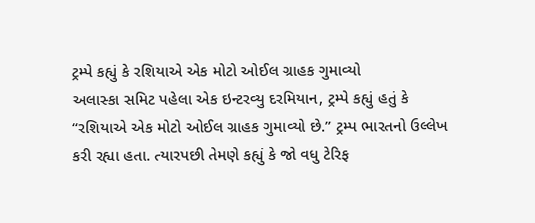ટ્રમ્પે કહ્યું કે રશિયાએ એક મોટો ઓઈલ ગ્રાહક ગુમાવ્યો
અલાસ્કા સમિટ પહેલા એક ઇન્ટરવ્યુ દરમિયાન, ટ્રમ્પે કહ્યું હતું કે “રશિયાએ એક મોટો ઓઈલ ગ્રાહક ગુમાવ્યો છે.” ટ્રમ્પ ભારતનો ઉલ્લેખ કરી રહ્યા હતા. ત્યારપછી તેમણે કહ્યું કે જો વધુ ટેરિફ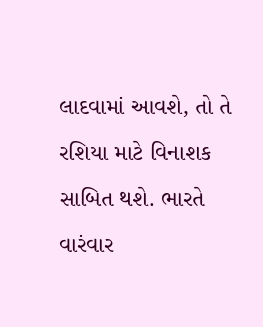લાદવામાં આવશે, તો તે રશિયા માટે વિનાશક સાબિત થશે. ભારતે વારંવાર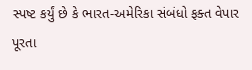સ્પષ્ટ કર્યું છે કે ભારત-અમેરિકા સંબંધો ફક્ત વેપાર પૂરતા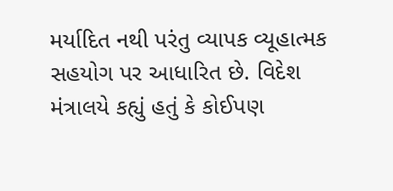મર્યાદિત નથી પરંતુ વ્યાપક વ્યૂહાત્મક સહયોગ પર આધારિત છે. વિદેશ મંત્રાલયે કહ્યું હતું કે કોઈપણ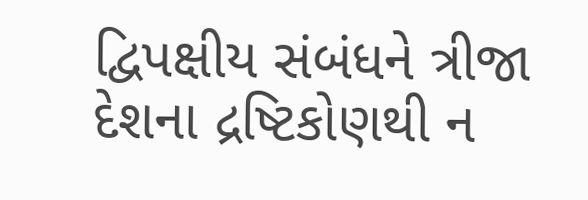દ્વિપક્ષીય સંબંધને ત્રીજા દેશના દ્રષ્ટિકોણથી ન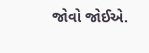જોવો જોઈએ.